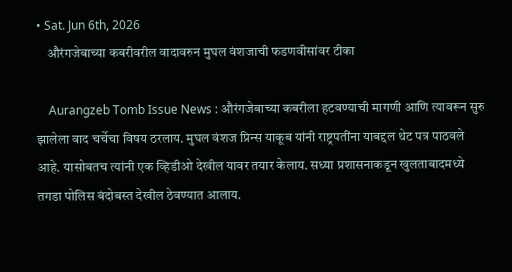• Sat. Jun 6th, 2026
    औरंगजेबाच्या कबरीवरील वादावरुन मुघल वंशजाची फडणवीसांवर टीका

    Aurangzeb Tomb Issue News : औरंगजेबाच्या कबरीला हटवण्याची मागणी आणि त्यावरून सुरु झालेला वाद चर्चेचा विषय ठरलाय. मुघल वंशज प्रिन्स याकूब यांनी राष्ट्रपतींना याबद्दल थेट पत्र पाठवले आहे. यासोबतच त्यांनी एक व्हिडीओ देखील यावर तयार केलाय. सध्या प्रशासनाकडून खुलताबादमध्ये तगडा पोलिस बंदोबस्त देखील ठेवण्यात आलाय.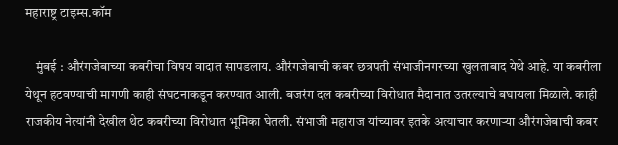महाराष्ट्र टाइम्स.कॉम

    मुंबई : औरंगजेबाच्या कबरीचा विषय वादात सापडलाय. औरंगजेबाची कबर छत्रपती संभाजीनगरच्या खुलताबाद येथे आहे. या कबरीला येथून हटवण्याची मागणी काही संघटनाकडून करण्यात आली. बजरंग दल कबरीच्या विरोधात मैदानात उतरल्याचे बघायला मिळाले. काही राजकीय नेत्यांनी देखील थेट कबरीच्या विरोधात भूमिका घेतली. संभाजी महाराज यांच्यावर इतके अत्याचार करणाऱ्या औरंगजेबाची कबर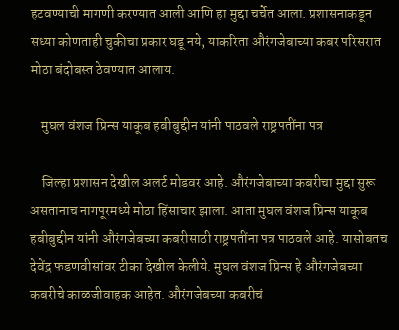हटवण्याची मागणी करण्यात आली आणि हा मुद्दा चर्चेत आला. प्रशासनाकडून सध्या कोणताही चुकीचा प्रकार घडू नये, याकरिता औरंगजेबाच्या कबर परिसरात मोठा बंदोबस्त ठेवण्यात आलाय.

    मुघल वंशज प्रिन्स याकूब हबीबुद्दीन यांनी पाठवले राष्ट्रपतींना पत्र

    जिल्हा प्रशासन देखील अलर्ट मोडवर आहे. औरंगजेबाच्या कबरीचा मुद्दा सुरू असतानाच नागपूरमध्ये मोठा हिंसाचार झाला. आता मुघल वंशज प्रिन्स याकूब हबीबुद्दीन यांनी औरंगजेबच्या कबरीसाठी राष्ट्रपतींना पत्र पाठवले आहे. यासोबतच देवेंद्र फडणवीसांवर टीका देखील केलीये. मुघल वंशज प्रिन्स हे औरंगजेबच्या कबरीचे काळजीवाहक आहेत. औरंगजेबच्या कबरीचं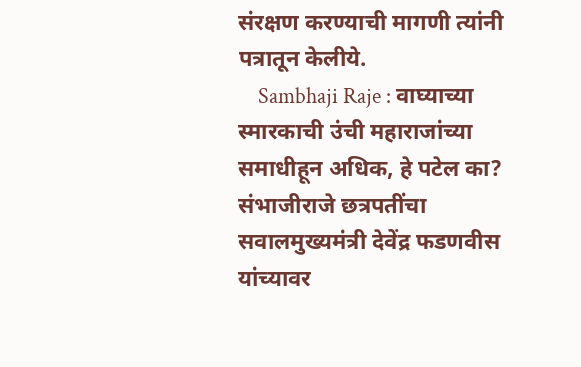संरक्षण करण्याची मागणी त्यांनी पत्रातून केलीये.
    Sambhaji Raje : वाघ्याच्या स्मारकाची उंची महाराजांच्या समाधीहून अधिक, हे पटेल का? संभाजीराजे छत्रपतींचा सवालमुख्यमंत्री देवेंद्र फडणवीस यांच्यावर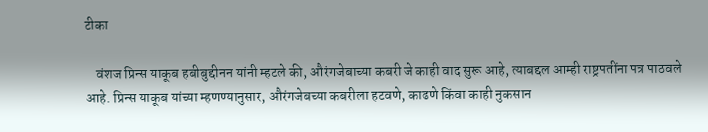टीका

    वंशज प्रिन्स याकूब हबीबुद्दीनन यांनी म्हटले की, औरंगजेबाच्या कबरी जे काही वाद सुरू आहे, त्याबद्दल आम्ही राष्ट्रपतींना पत्र पाठवले आहे. प्रिन्स याकूब यांच्या म्हणण्यानुसार, औरंगजेबच्या कबरीला हटवणे, काढणे किंवा काही नुकसान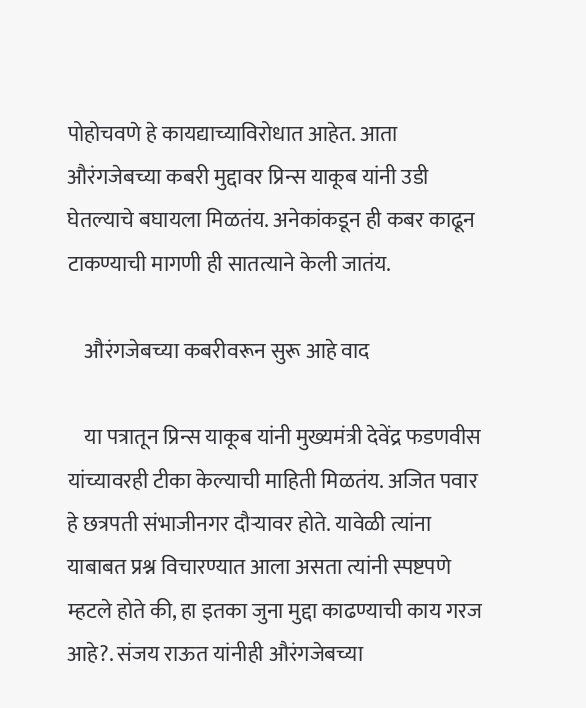पोहोचवणे हे कायद्याच्याविरोधात आहेत. आता औरंगजेबच्या कबरी मुद्दावर प्रिन्स याकूब यांनी उडी घेतल्याचे बघायला मिळतंय. अनेकांकडून ही कबर काढून टाकण्याची मागणी ही सातत्याने केली जातंय.

    औरंगजेबच्या कबरीवरून सुरू आहे वाद

    या पत्रातून प्रिन्स याकूब यांनी मुख्यमंत्री देवेंद्र फडणवीस यांच्यावरही टीका केल्याची माहिती मिळतंय. अजित पवार हे छत्रपती संभाजीनगर दौऱ्यावर होते. यावेळी त्यांना याबाबत प्रश्न विचारण्यात आला असता त्यांनी स्पष्टपणे म्हटले होते की, हा इतका जुना मुद्दा काढण्याची काय गरज आहे?. संजय राऊत यांनीही औरंगजेबच्या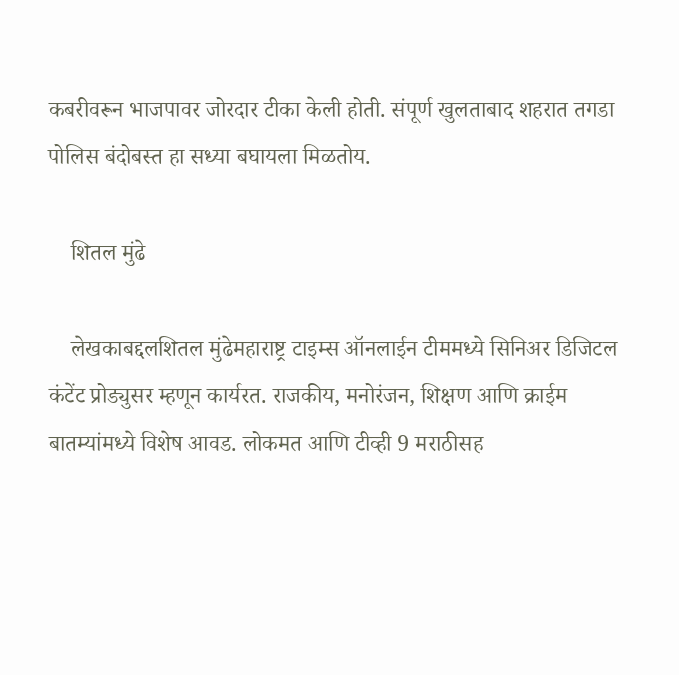कबरीवरून भाजपावर जोरदार टीका केली होती. संपूर्ण खुलताबाद शहरात तगडा पोलिस बंदोबस्त हा सध्या बघायला मिळतोय.

    शितल मुंढे

    लेखकाबद्दलशितल मुंढेमहाराष्ट्र टाइम्स ऑनलाईन टीममध्ये सिनिअर डिजिटल कंटेंट प्रोड्युसर म्हणून कार्यरत. राजकीय, मनोरंजन, शिक्षण आणि क्राईम बातम्यांमध्ये विशेष आवड. लोकमत आणि टीव्ही 9 मराठीसह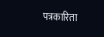पत्रकारिता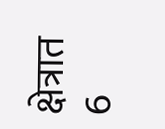क्षेत्रात 6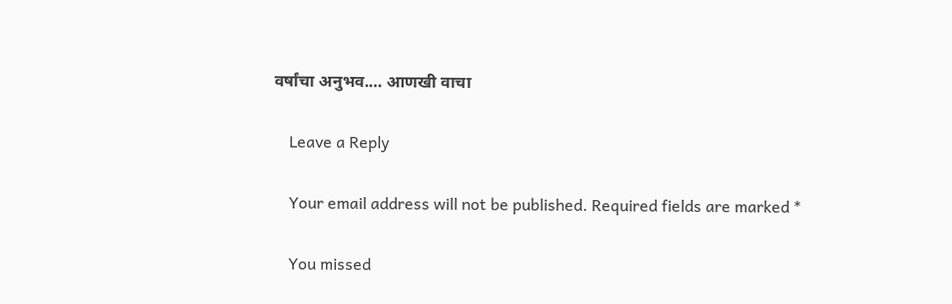वर्षांचा अनुभव.… आणखी वाचा

    Leave a Reply

    Your email address will not be published. Required fields are marked *

    You missed